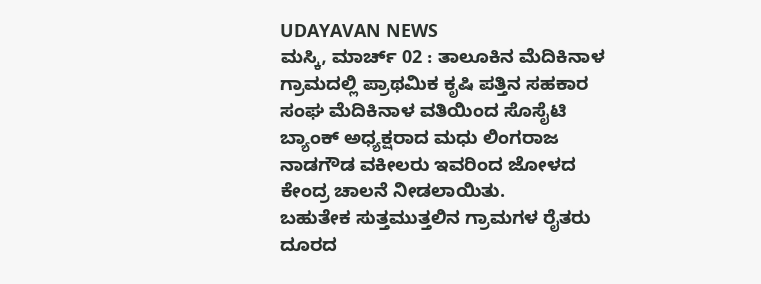UDAYAVAN NEWS
ಮಸ್ಕಿ, ಮಾರ್ಚ್ 02 : ತಾಲೂಕಿನ ಮೆದಿಕಿನಾಳ ಗ್ರಾಮದಲ್ಲಿ ಪ್ರಾಥಮಿಕ ಕೃಷಿ ಪತ್ತಿನ ಸಹಕಾರ ಸಂಘ ಮೆದಿಕಿನಾಳ ವತಿಯಿಂದ ಸೊಸೈಟಿ ಬ್ಯಾಂಕ್ ಅಧ್ಯಕ್ಷರಾದ ಮಧು ಲಿಂಗರಾಜ ನಾಡಗೌಡ ವಕೀಲರು ಇವರಿಂದ ಜೋಳದ ಕೇಂದ್ರ ಚಾಲನೆ ನೀಡಲಾಯಿತು.
ಬಹುತೇಕ ಸುತ್ತಮುತ್ತಲಿನ ಗ್ರಾಮಗಳ ರೈತರು ದೂರದ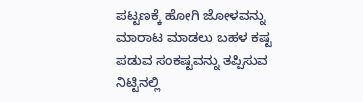ಪಟ್ಟಣಕ್ಕೆ ಹೋಗಿ ಜೋಳವನ್ನು ಮಾರಾಟ ಮಾಡಲು ಬಹಳ ಕಷ್ಟ ಪಡುವ ಸಂಕಷ್ಟವನ್ನು ತಪ್ಪಿಸುವ ನಿಟ್ಟಿನಲ್ಲಿ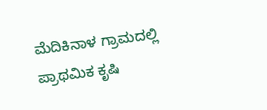ಮೆದಿಕಿನಾಳ ಗ್ರಾಮದಲ್ಲಿ ಪ್ರಾಥಮಿಕ ಕೃಷಿ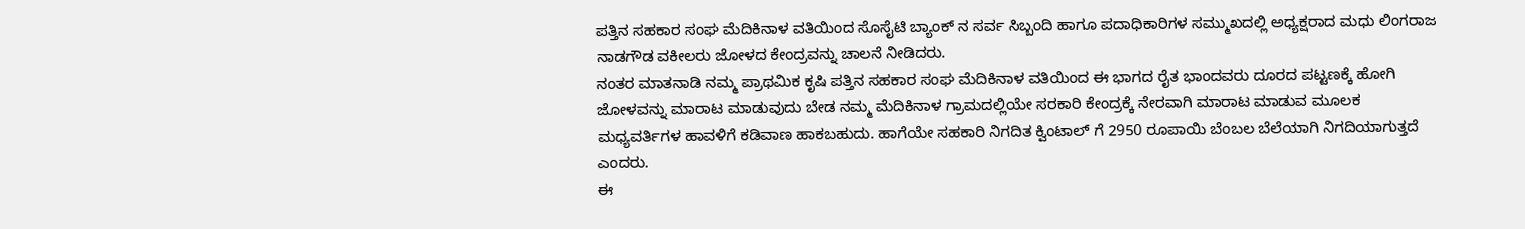ಪತ್ತಿನ ಸಹಕಾರ ಸಂಘ ಮೆದಿಕಿನಾಳ ವತಿಯಿಂದ ಸೊಸೈಟಿ ಬ್ಯಾಂಕ್ ನ ಸರ್ವ ಸಿಬ್ಬಂದಿ ಹಾಗೂ ಪದಾಧಿಕಾರಿಗಳ ಸಮ್ಮುಖದಲ್ಲಿ ಅಧ್ಯಕ್ಷರಾದ ಮಧು ಲಿಂಗರಾಜ ನಾಡಗೌಡ ವಕೀಲರು ಜೋಳದ ಕೇಂದ್ರವನ್ನು ಚಾಲನೆ ನೀಡಿದರು.
ನಂತರ ಮಾತನಾಡಿ ನಮ್ಮ ಪ್ರಾಥಮಿಕ ಕೃಷಿ ಪತ್ತಿನ ಸಹಕಾರ ಸಂಘ ಮೆದಿಕಿನಾಳ ವತಿಯಿಂದ ಈ ಭಾಗದ ರೈತ ಭಾಂದವರು ದೂರದ ಪಟ್ಟಣಕ್ಕೆ ಹೋಗಿ ಜೋಳವನ್ನು ಮಾರಾಟ ಮಾಡುವುದು ಬೇಡ ನಮ್ಮ ಮೆದಿಕಿನಾಳ ಗ್ರಾಮದಲ್ಲಿಯೇ ಸರಕಾರಿ ಕೇಂದ್ರಕ್ಕೆ ನೇರವಾಗಿ ಮಾರಾಟ ಮಾಡುವ ಮೂಲಕ ಮಧ್ಯವರ್ತಿಗಳ ಹಾವಳಿಗೆ ಕಡಿವಾಣ ಹಾಕಬಹುದು. ಹಾಗೆಯೇ ಸಹಕಾರಿ ನಿಗದಿತ ಕ್ವಿಂಟಾಲ್ ಗೆ 2950 ರೂಪಾಯಿ ಬೆಂಬಲ ಬೆಲೆಯಾಗಿ ನಿಗದಿಯಾಗುತ್ತದೆ ಎಂದರು.
ಈ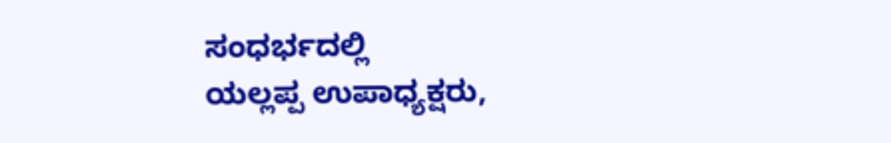ಸಂಧರ್ಭದಲ್ಲಿ
ಯಲ್ಲಪ್ಪ ಉಪಾಧ್ಯಕ್ಷರು,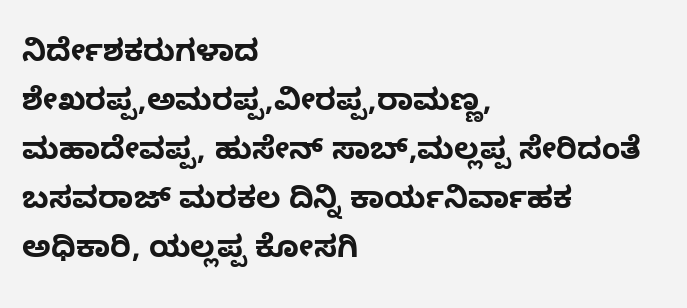ನಿರ್ದೇಶಕರುಗಳಾದ ಶೇಖರಪ್ಪ,ಅಮರಪ್ಪ,ವೀರಪ್ಪ,ರಾಮಣ್ಣ, ಮಹಾದೇವಪ್ಪ, ಹುಸೇನ್ ಸಾಬ್,ಮಲ್ಲಪ್ಪ ಸೇರಿದಂತೆ ಬಸವರಾಜ್ ಮರಕಲ ದಿನ್ನಿ ಕಾರ್ಯನಿರ್ವಾಹಕ ಅಧಿಕಾರಿ, ಯಲ್ಲಪ್ಪ ಕೋಸಗಿ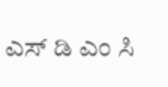ಎಸ್ ಡಿ ಎಂ ಸಿ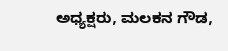ಅಧ್ಯಕ್ಷರು, ಮಲಕನ ಗೌಡ,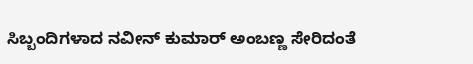ಸಿಬ್ಬಂದಿಗಳಾದ ನವೀನ್ ಕುಮಾರ್ ಅಂಬಣ್ಣ ಸೇರಿದಂತೆ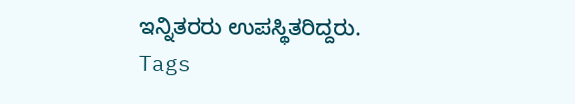ಇನ್ನಿತರರು ಉಪಸ್ಥಿತರಿದ್ದರು.
Tags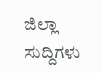ಜಿಲ್ಲಾ ಸುದ್ದಿಗಳು